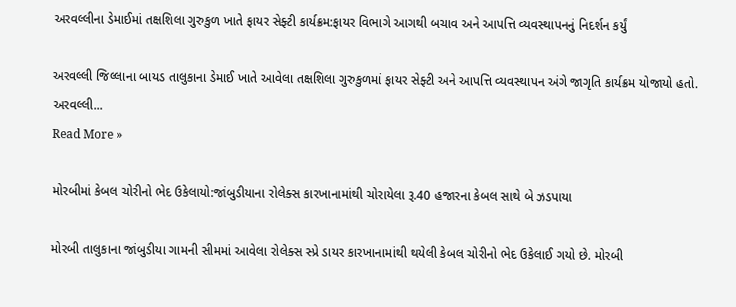અરવલ્લીના ડેમાઈમાં તક્ષશિલા ગુરુકુળ ખાતે ફાયર સેફ્ટી કાર્યક્રમ:ફાયર વિભાગે આગથી બચાવ અને આપત્તિ વ્યવસ્થાપનનું નિદર્શન કર્યું

અરવલ્લી જિલ્લાના બાયડ તાલુકાના ડેમાઈ ખાતે આવેલા તક્ષશિલા ગુરુકુળમાં ફાયર સેફ્ટી અને આપત્તિ વ્યવસ્થાપન અંગે જાગૃતિ કાર્યક્રમ યોજાયો હતો. અરવલ્લી...
Read More »

મોરબીમાં કેબલ ચોરીનો ભેદ ઉકેલાયો:જાંબુડીયાના રોલેક્સ કારખાનામાંથી ચોરાયેલા રૂ.40 હજારના કેબલ સાથે બે ઝડપાયા

મોરબી તાલુકાના જાંબુડીયા ગામની સીમમાં આવેલા રોલેક્સ સ્પ્રે ડાયર કારખાનામાંથી થયેલી કેબલ ચોરીનો ભેદ ઉકેલાઈ ગયો છે. મોરબી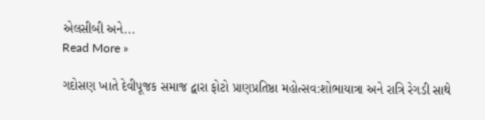એલસીબી અને...
Read More »

ગદોસણ ખાતે દેવીપૂજક સમાજ દ્વારા ફોટો પ્રાણપ્રતિષ્ઠા મહોત્સવ:શોભાયાત્રા અને રાત્રિ રેગડી સાથે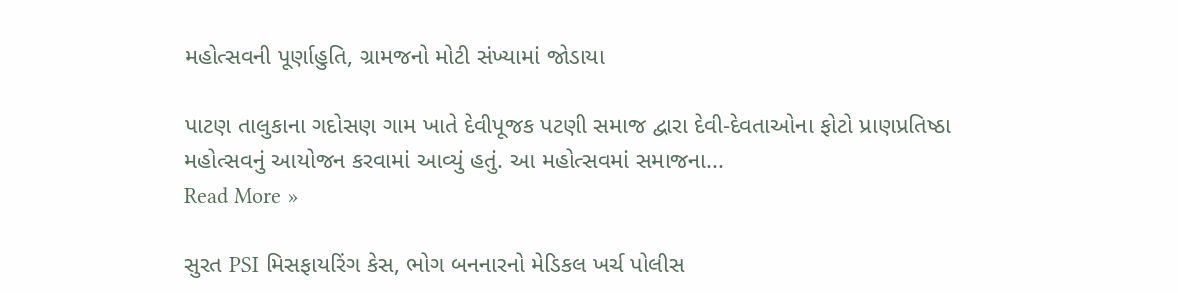મહોત્સવની પૂર્ણાહુતિ, ગ્રામજનો મોટી સંખ્યામાં જોડાયા

પાટણ તાલુકાના ગદોસણ ગામ ખાતે દેવીપૂજક પટણી સમાજ દ્વારા દેવી-દેવતાઓના ફોટો પ્રાણપ્રતિષ્ઠા મહોત્સવનું આયોજન કરવામાં આવ્યું હતું. આ મહોત્સવમાં સમાજના...
Read More »

સુરત PSI મિસફાયરિંગ કેસ, ભોગ બનનારનો મેડિકલ ખર્ચ પોલીસ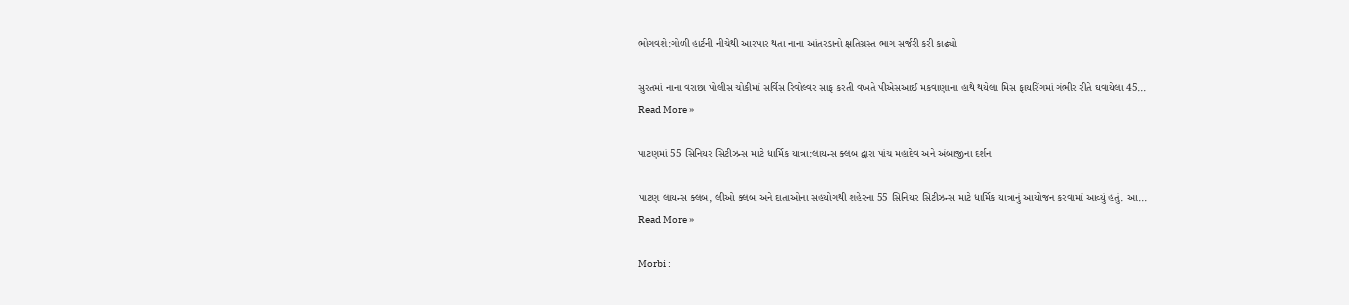ભોગવશે:ગોળી હાર્ટની નીચેથી આરપાર થતા નાના આંતરડાનો ક્ષતિગ્રસ્ત ભાગ સર્જરી કરી કાઢ્યો

સુરતમાં નાના વરાછા પોલીસ ચોકીમાં સર્વિસ રિવોલ્વર સાફ કરતી વખતે પીએસઆઈ મકવાણાના હાથે થયેલા મિસ ફાયરિંગમાં ગંભીર રીતે ઘવાયેલા 45...
Read More »

પાટણમાં 55 સિનિયર સિટીઝન્સ માટે ધાર્મિક યાત્રા:લાયન્સ ક્લબ દ્વારા પાંચ મહાદેવ અને અંબાજીના દર્શન

પાટણ લાયન્સ ક્લબ, લીઓ ક્લબ અને દાતાઓના સહયોગથી શહેરના 55 સિનિયર સિટીઝન્સ માટે ધાર્મિક યાત્રાનું આયોજન કરવામાં આવ્યું હતું. આ...
Read More »

Morbi :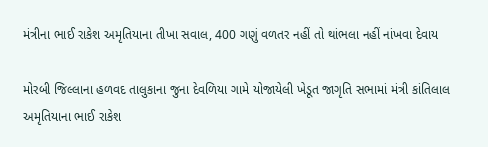મંત્રીના ભાઈ રાકેશ અમૃતિયાના તીખા સવાલ, 400 ગણું વળતર નહીં તો થાંભલા નહીં નાંખવા દેવાય

મોરબી જિલ્લાના હળવદ તાલુકાના જુના દેવળિયા ગામે યોજાયેલી ખેડૂત જાગૃતિ સભામાં મંત્રી કાંતિલાલ અમૃતિયાના ભાઈ રાકેશ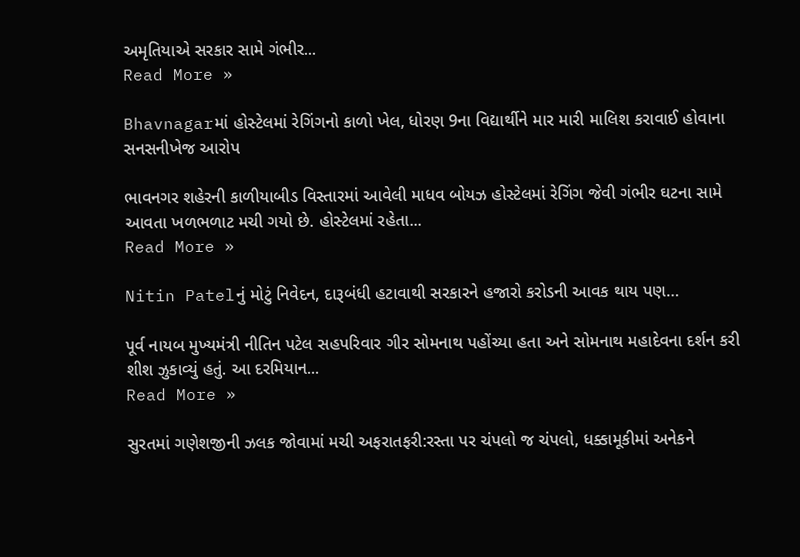અમૃતિયાએ સરકાર સામે ગંભીર...
Read More »

Bhavnagarમાં હોસ્ટેલમાં રેગિંગનો કાળો ખેલ, ધોરણ 9ના વિદ્યાર્થીને માર મારી માલિશ કરાવાઈ હોવાના સનસનીખેજ આરોપ

ભાવનગર શહેરની કાળીયાબીડ વિસ્તારમાં આવેલી માધવ બોયઝ હોસ્ટેલમાં રેગિંગ જેવી ગંભીર ઘટના સામે આવતા ખળભળાટ મચી ગયો છે. હોસ્ટેલમાં રહેતા...
Read More »

Nitin Patelનું મોટું નિવેદન, દારૂબંધી હટાવાથી સરકારને હજારો કરોડની આવક થાય પણ…

પૂર્વ નાયબ મુખ્યમંત્રી નીતિન પટેલ સહપરિવાર ગીર સોમનાથ પહોંચ્યા હતા અને સોમનાથ મહાદેવના દર્શન કરી શીશ ઝુકાવ્યું હતું. આ દરમિયાન...
Read More »

સુરતમાં ગણેશજીની ઝલક જોવામાં મચી અફરાતફરી:રસ્તા પર ચંપલો જ ચંપલો, ધક્કામૂકીમાં અનેકને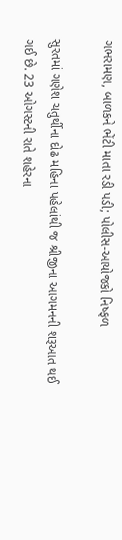ગભરામણ, બાળકને ભેંટી માતા રડી પડી; પોલીસ-આયોજકો નિષ્ફળ

સુરતમાં ગણેશ ચતુર્થીના દોઢ મહિના પહેલાંથી જ શ્રીજીના આગમનની શરૂઆત થઈ ગઈ છે. 23 ઓગસ્ટની રાતે શહેરના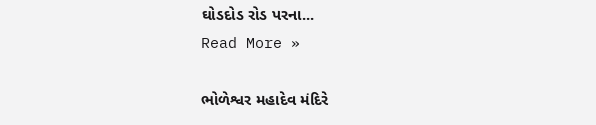ઘોડદોડ રોડ પરના...
Read More »

ભોળેશ્વર મહાદેવ મંદિરે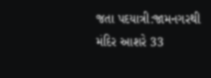જતા પદયાત્રી:જામનગરથી મંદિર આશરે 33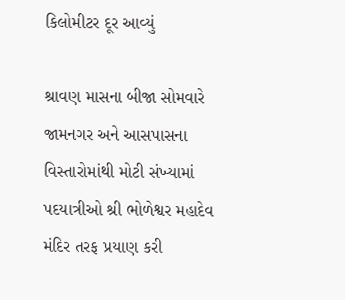કિલોમીટર દૂર આવ્યું

શ્રાવણ માસના બીજા સોમવારે જામનગર અને આસપાસના વિસ્તારોમાંથી મોટી સંખ્યામાં પદયાત્રીઓ શ્રી ભોળેશ્વર મહાદેવ મંદિર તરફ પ્રયાણ કરી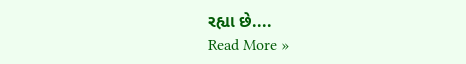રહ્યા છે....
Read More »